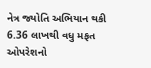નેત્ર જ્યોતિ અભિયાન થકી 6.36 લાખથી વધુ મફત ઓપરેશનો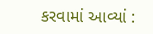કરવામાં આવ્યાં :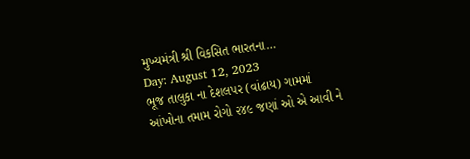મુખ્યમંત્રી શ્રી વિકસિત ભારતના…
Day: August 12, 2023
ભૂજ તાલુકા ના દેશલપર (વાંઢાય) ગામમાં આંખોના તમામ રોગો ૨૪૯ જણાં ઓ એ આવી ને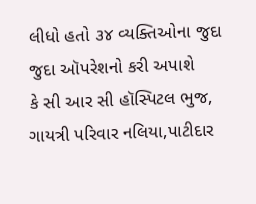લીધો હતો ૩૪ વ્યક્તિઓના જુદા જુદા ઑપરેશનો કરી અપાશે
કે સી આર સી હૉસ્પિટલ ભુજ, ગાયત્રી પરિવાર નલિયા,પાટીદાર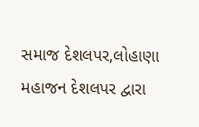સમાજ દેશલપર,લોહાણા મહાજન દેશલપર દ્વારા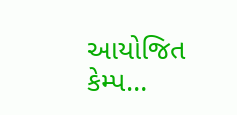આયોજિત કેમ્પ…